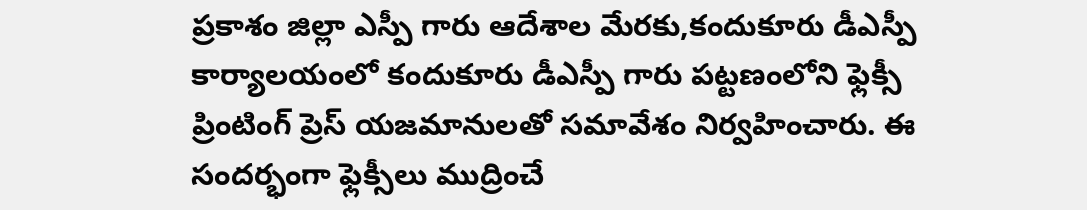ప్రకాశం జిల్లా ఎస్పీ గారు ఆదేశాల మేరకు,కందుకూరు డీఎస్పీ కార్యాలయంలో కందుకూరు డీఎస్పీ గారు పట్టణంలోని ఫ్లెక్సీ ప్రింటింగ్ ప్రెస్ యజమానులతో సమావేశం నిర్వహించారు. ఈ సందర్భంగా ఫ్లెక్సీలు ముద్రించే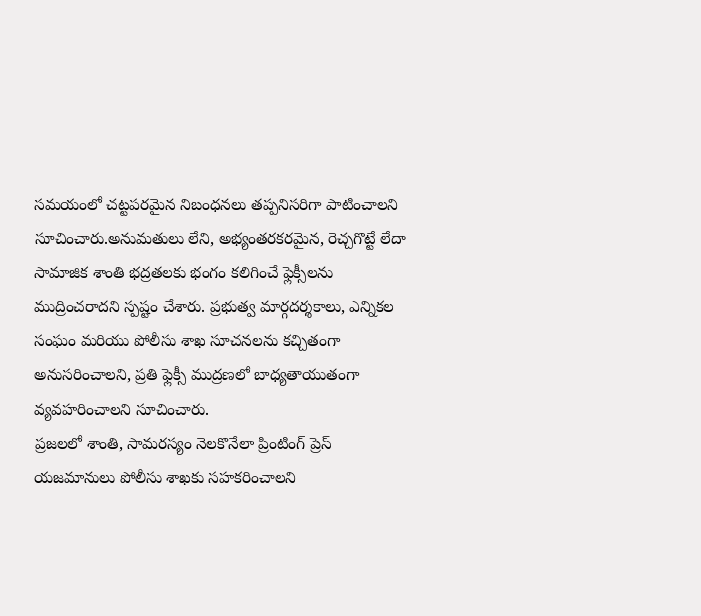సమయంలో చట్టపరమైన నిబంధనలు తప్పనిసరిగా పాటించాలని సూచించారు.అనుమతులు లేని, అభ్యంతరకరమైన, రెచ్చగొట్టే లేదా సామాజిక శాంతి భద్రతలకు భంగం కలిగించే ఫ్లెక్సీలను ముద్రించరాదని స్పష్టం చేశారు. ప్రభుత్వ మార్గదర్శకాలు, ఎన్నికల సంఘం మరియు పోలీసు శాఖ సూచనలను కచ్చితంగా అనుసరించాలని, ప్రతి ఫ్లెక్సీ ముద్రణలో బాధ్యతాయుతంగా వ్యవహరించాలని సూచించారు.
ప్రజలలో శాంతి, సామరస్యం నెలకొనేలా ప్రింటింగ్ ప్రెస్ యజమానులు పోలీసు శాఖకు సహకరించాలని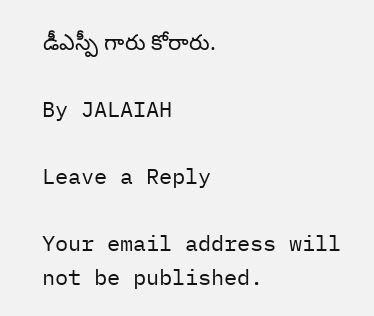డీఎస్పీ గారు కోరారు.

By JALAIAH

Leave a Reply

Your email address will not be published.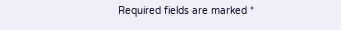Required fields are marked *